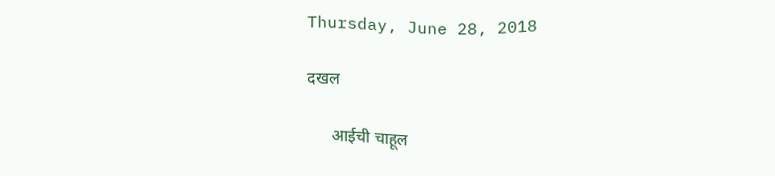Thursday, June 28, 2018

दखल

      आईची चाहूल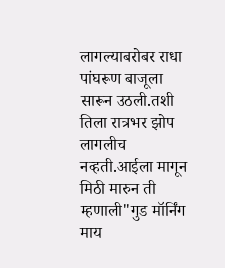लागल्याबरोबर राधा पांघरूण बाजूला सारून उठली.तशी तिला रात्रभर झोप लागलीच नव्हती.आईला मागून मिठी मारुन ती म्हणाली"गुड मॉर्निंग माय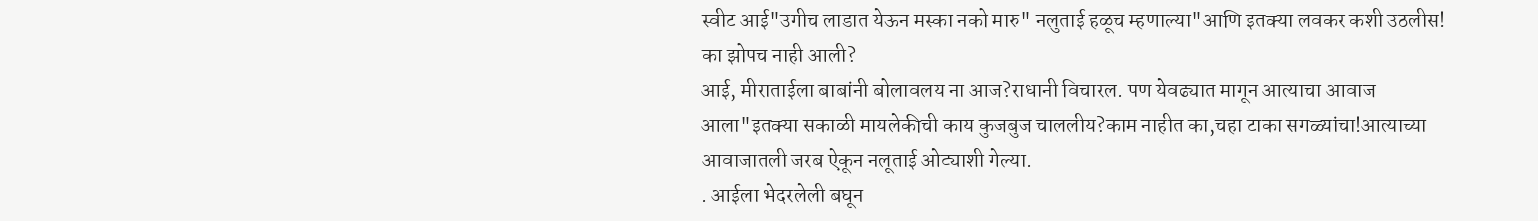स्वीट आई"उगीच लाडात येऊन मस्का नको मारु" नलुताई हळूच म्हणाल्या"आणि इतक्या लवकर कशी उठलीस! का झोपच नाही आली?
आई, मीराताईला बाबांनी बोलावलय ना आज?राधानी विचारल. पण येवढ्यात मागून आत्याचा आवाज आला"इतक्या सकाळी मायलेकीची काय कुजबुज चाललीय?काम नाहीत का,चहा टाका सगळ्यांचा!आत्याच्या आवाजातली जरब ऐकून नलूताई ओट्याशी गेल्या.
. आईला भेदरलेली बघून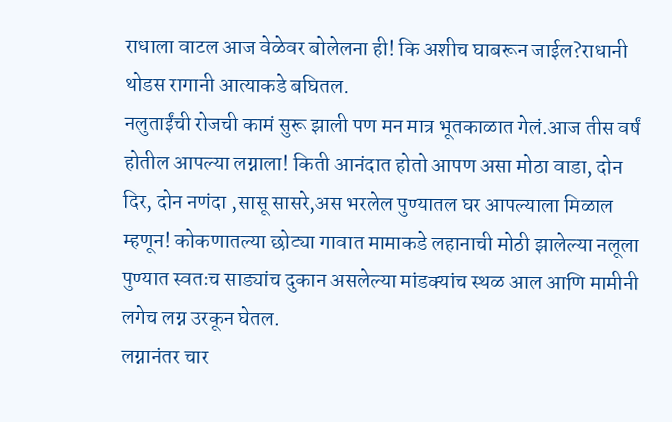राधाला वाटल आज वेळेवर बोलेलना ही! कि अशीच घाबरून जाईल?राधानी थोडस रागानी आत्याकडे बघितल.
नलुताईंची रोजची कामं सुरू झाली पण मन मात्र भूतकाळात गेलं.आज तीस वर्षं होतील आपल्या लग्नाला! किती आनंदात होतो आपण असा मोठा वाडा, दोन दिर, दोन नणंदा ,सासू सासरे,अस भरलेल पुण्यातल घर आपल्याला मिळाल म्हणून! कोकणातल्या छोट्या गावात मामाकडे लहानाची मोठी झालेल्या नलूला पुण्यात स्वतःच साड्यांच दुकान असलेल्या मांडक्यांच स्थळ आल आणि मामीनी लगेच लग्न उरकून घेतल.
लग्नानंतर चार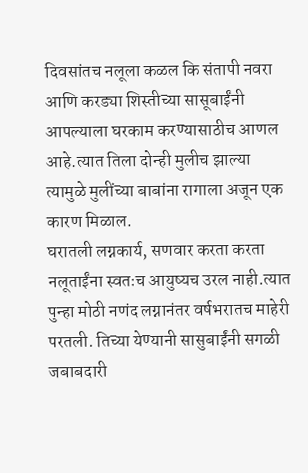दिवसांतच नलूला कळल कि संतापी नवरा आणि करड्या शिस्तीच्या सासूबाईंनी आपल्याला घरकाम करण्यासाठीच आणल आहे.त्यात तिला दोन्ही मुलीच झाल्या त्यामुळे मुलींच्या बाबांना रागाला अजून एक कारण मिळाल.
घरातली लग्नकार्य, सणवार करता करता नलूताईंना स्वतःच आयुष्यच उरल नाही.त्यात पुन्हा मोठी नणंद लग्नानंतर वर्षभरातच माहेरी परतली. तिच्या येण्यानी सासुबाईंनी सगळी जबाबदारी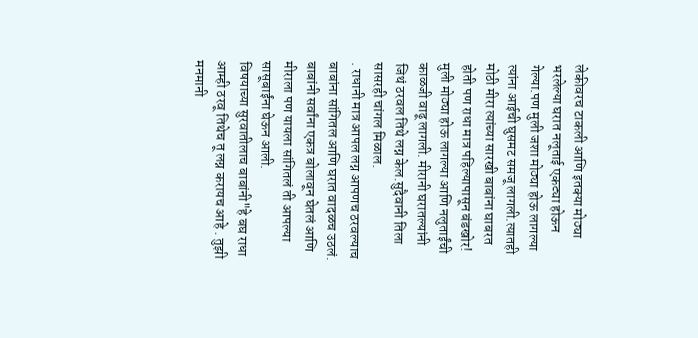लेकीवरच टाकली आणि इतक्या मोठ्या भरलेल्या घरात नलूताई एकट्या होऊन गेल्या.पण मुली जशा मोठ्या होऊ लागल्या त्यांना आईची घुसमट समजू लागली.त्यातही मोठी मीरा त्यांच्या सारखी बाबांना घाबरत होती पण राधा मात्र पहिल्यापासून बंडखोर!
मुली मोठ्या होऊ लागल्या आणि नलुताईंची काळजी वाढू लागली. मीरानी घरातल्यांनी जिथं ठरवल तिथे लग्न केल.सुदैवानी तिला सासरही चांगल मिळाल.
. राधानी मात्र आपल लग्न आपणच ठरवल्याच बाबांना सांगितल आणि घरात वादळच उठलं.
बाबांनी सर्वांना एकत्र बोलावून घेतलं आणि मीराला पण यायला सांगितलं ती आपल्या सासूबाईंना घेऊन आली.
विषयाच्या सुरवातीलाच बाबांनी"हे बघ राधा आम्ही ठरवू तिथेच तू लग्न करायच आहे . तुझी मनमानी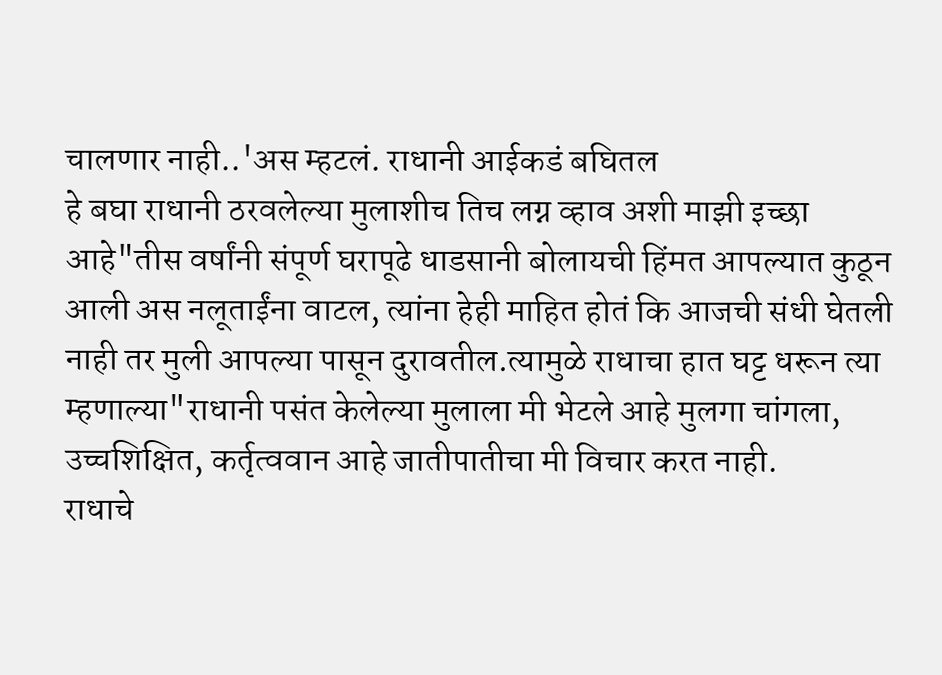चालणार नाही..'अस म्हटलं. राधानी आईकडं बघितल
हे बघा राधानी ठरवलेल्या मुलाशीच तिच लग्न व्हाव अशी माझी इच्छा आहे"तीस वर्षांनी संपूर्ण घरापूढे धाडसानी बोलायची हिंमत आपल्यात कुठून आली अस नलूताईंना वाटल, त्यांना हेही माहित होतं कि आजची संधी घेतली नाही तर मुली आपल्या पासून दुरावतील.त्यामुळे राधाचा हात घट्ट धरून त्या म्हणाल्या"राधानी पसंत केलेल्या मुलाला मी भेटले आहे मुलगा चांगला, उच्चशिक्षित, कर्तृत्ववान आहे जातीपातीचा मी विचार करत नाही.
राधाचे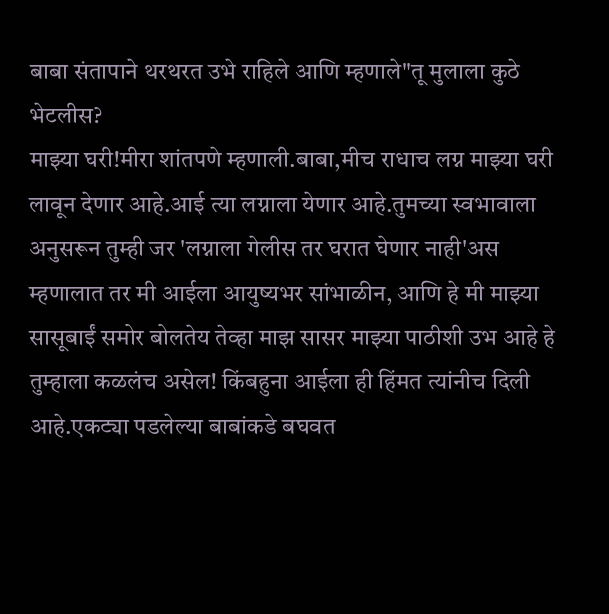बाबा संतापाने थरथरत उभे राहिले आणि म्हणाले"तू मुलाला कुठे भेटलीस?
माझ्या घरी!मीरा शांतपणे म्हणाली.बाबा,मीच राधाच लग्न माझ्या घरी लावून देणार आहे.आई त्या लग्नाला येणार आहे.तुमच्या स्वभावाला अनुसरून तुम्ही जर 'लग्नाला गेलीस तर घरात घेणार नाही'अस म्हणालात तर मी आईला आयुष्यभर सांभाळीन, आणि हे मी माझ्या सासूबाईं समोर बोलतेय तेव्हा माझ सासर माझ्या पाठीशी उभ आहे हे तुम्हाला कळलंच असेल! किंबहुना आईला ही हिंमत त्यांनीच दिली आहे.एकट्या पडलेल्या बाबांकडे बघवत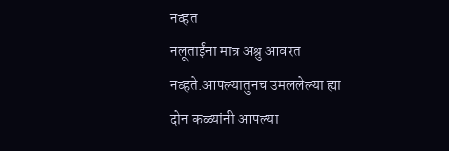नव्हत
नलूताईंना मात्र अश्रु आवरत नव्हते.आपल्यातुनच उमललेल्या ह्या दोन कळ्यांनी आपल्या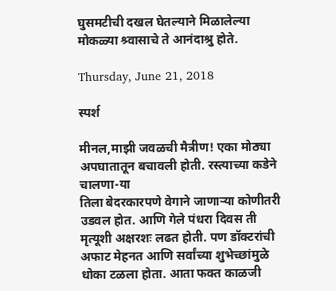घुसमटीची दखल घेतल्याने मिळालेल्या मोकळ्या श्र्वासाचे ते आनंदाश्रु होते.

Thursday, June 21, 2018

स्पर्श

मीनल,माझी जवळची मैत्रीण! एका मोठ्या अपघातातून बचावली होती. रस्त्याच्या कडेने चालणा-या
तिला बेदरकारपणे वेगाने जाणाऱ्या कोणीतरी उडवल होत. आणि गेले पंधरा दिवस ती मृत्यूशी अक्षरशः लढत होती. पण डॉक्टरांची अफाट मेहनत आणि सर्वांच्या शुभेच्छांमुळे धोका टळला होता. आता फक्त काळजी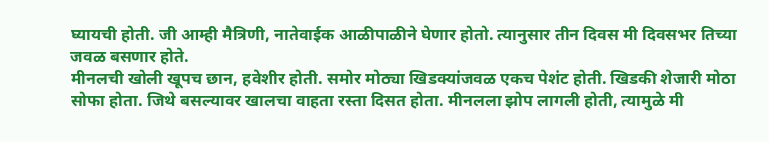घ्यायची होती. जी आम्ही मैत्रिणी, नातेवाईक आळीपाळीने घेणार होतो. त्यानुसार तीन दिवस मी दिवसभर तिच्या जवळ बसणार होते.
मीनलची खोली खूपच छान, हवेशीर होती. समोर मोठ्या खिडक्यांजवळ एकच पेशंट होती. खिडकी शेजारी मोठा सोफा होता. जिथे बसल्यावर खालचा वाहता रस्ता दिसत होता. मीनलला झोप लागली होती, त्यामुळे मी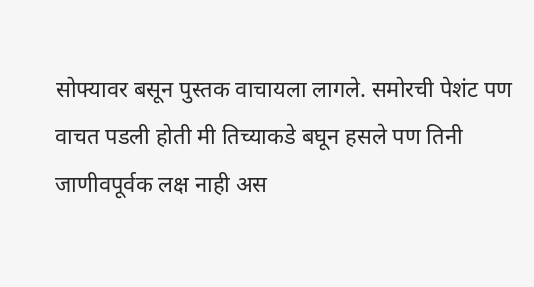सोफ्यावर बसून पुस्तक वाचायला लागले. समोरची पेशंट पण वाचत पडली होती मी तिच्याकडे बघून हसले पण तिनी जाणीवपूर्वक लक्ष नाही अस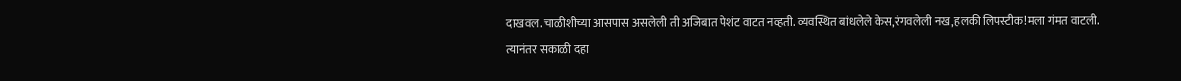दाखवल.चाळीशीच्या आसपास असलेली ती अजिबात पेशंट वाटत नव्हती. व्यवस्थित बांधलेले केस,रंगवलेली नख,हलकी लिपस्टीक!मला गंमत वाटली.
त्यानंतर सकाळी दहा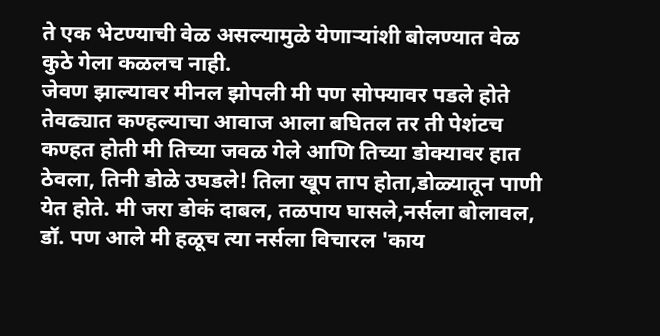ते एक भेटण्याची वेळ असल्यामुळे येणाऱ्यांशी बोलण्यात वेळ कुठे गेला कळलच नाही.
जेवण झाल्यावर मीनल झोपली मी पण सोफ्यावर पडले होते तेवढ्यात कण्हल्याचा आवाज आला बघितल तर ती पेशंटच कण्हत होती मी तिच्या जवळ गेले आणि तिच्या डोक्यावर हात ठेवला, तिनी डोळे उघडले! तिला खूप ताप होता,डोळ्यातून पाणी येत होते. मी जरा डोकं दाबल, तळपाय घासले,नर्सला बोलावल, डॉ. पण आले मी हळूच त्या नर्सला विचारल 'काय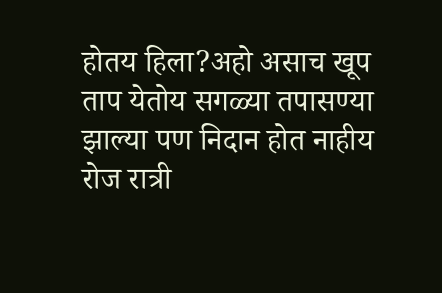होतय हिला?अहो असाच खूप ताप येतोय सगळ्या तपासण्या झाल्या पण निदान होत नाहीय रोज रात्री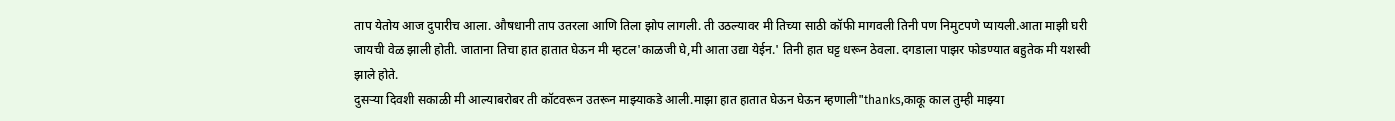ताप येतोय आज दुपारीच आला. औषधानी ताप उतरला आणि तिला झोप लागली. ती उठल्यावर मी तिच्या साठी कॉफी मागवली तिनी पण निमुटपणे प्यायली.आता माझी घरी जायची वेळ झाली होती. जाताना तिचा हात हातात घेऊन मी म्हटल'काळजी घे,मी आता उद्या येईन.' तिनी हात घट्ट धरून ठेवला. दगडाला पाझर फोडण्यात बहुतेक मी यशस्वी झाले होते.
दुसऱ्या दिवशी सकाळी मी आल्याबरोबर ती कॉटवरून उतरून माझ्याकडे आली.माझा हात हातात घेऊन घेऊन म्हणाली"thanks,काकू काल तुम्ही माझ्या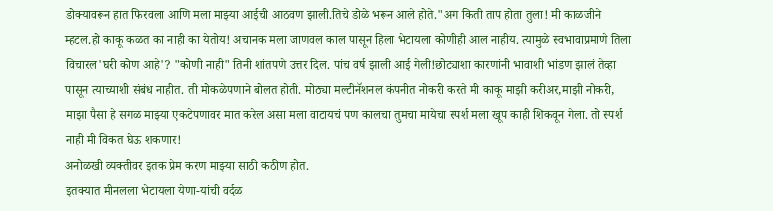डोक्यावरून हात फिरवला आणि मला माझ्या आईची आठवण झाली.तिचे डोळे भरून आले होते."अग किती ताप होता तुला! मी काळजीने म्हटल.हो काकू कळत का नाही का येतोय! अचानक मला जाणवल काल पासून हिला भेटायला कोणीही आल नाहीय. त्यामुळे स्वभावाप्रमाणे तिला विचारल'घरी कोण आहे'? "कोणी नाही" तिनी शांतपणे उत्तर दिल. पांच वर्ष झाली आई गेली!छोट्याशा कारणांनी भावाशी भांडण झालं तेव्हा पासून त्याच्याशी संबंध नाहीत. ती मोकळेपणाने बोलत होती. मोठ्या मल्टीनॅशनल कंपनीत नोकरी करते मी काकू माझी करीअर,माझी नोकरी, माझा पैसा हे सगळ माझ्या एकटेपणावर मात करेल असा मला वाटायचं पण कालचा तुमचा मायेचा स्पर्श मला खूप काही शिकवून गेला. तो स्पर्श नाही मी विकत घेऊ शकणार!
अनोळखी व्यक्तीवर इतक प्रेम करण माझ्या साठी कठीण होत.
इतक्यात मीनलला भेटायला येणा-यांची वर्दळ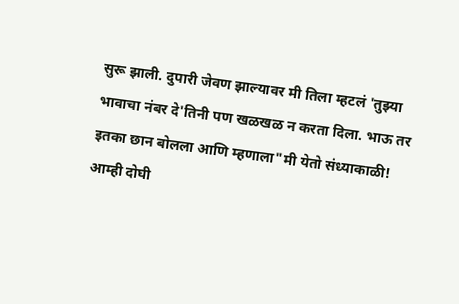सुरू झाली. दुपारी जेवण झाल्यावर मी तिला म्हटलं 'तुझ्या भावाचा नंबर दे'तिनी पण खळखळ न करता दिला. भाऊ तर इतका छान बोलला आणि म्हणाला"मी येतो संध्याकाळी!
आम्ही दोघी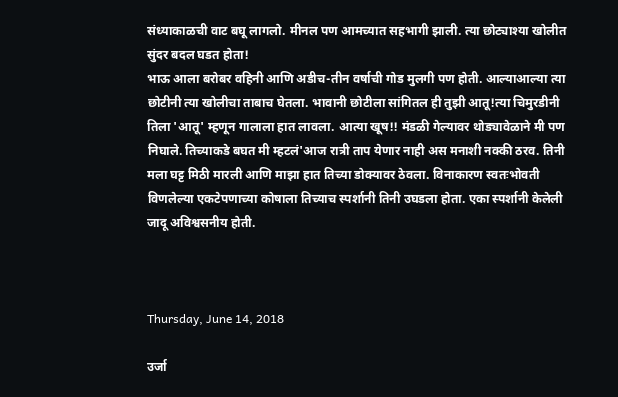संध्याकाळची वाट बघू लागलो. मीनल पण आमच्यात सहभागी झाली. त्या छोट्याश्या खोलीत सुंदर बदल घडत होता!
भाऊ आला बरोबर वहिनी आणि अडीच-तीन वर्षाची गोड मुलगी पण होती. आल्याआल्या त्या छोटीनी त्या खोलीचा ताबाच घेतला. भावानी छोटीला सांगितल ही तुझी आतू!त्या चिमुरडीनी तिला 'आतू' म्हणून गालाला हात लावला. आत्या खूष!! मंडळी गेल्यावर थोड्यावेळाने मी पण निघाले. तिच्याकडे बघत मी म्हटलं'आज रात्री ताप येणार नाही अस मनाशी नक्की ठरव. तिनी मला घट्ट मिठी मारली आणि माझा हात तिच्या डोक्यावर ठेवला. विनाकारण स्वतःभोवती विणलेल्या एकटेपणाच्या कोषाला तिच्याच स्पर्शानी तिनी उघडला होता. एका स्पर्शानी केलेली जादू अविश्वसनीय होती.



Thursday, June 14, 2018

उर्जा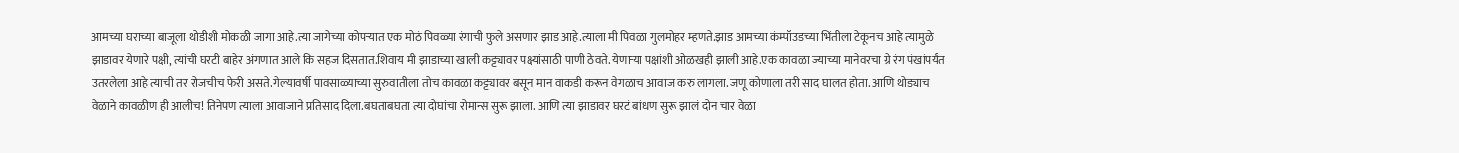आमच्या घराच्या बाजूला थोडीशी मोकळी जागा आहे.त्या जागेच्या कोपऱ्यात एक मोठं पिवळ्या रंगाची फुले असणार झाड आहे.त्याला मी पिवळा गुलमोहर म्हणते.झाड आमच्या कंम्पॉउडच्या भिंतीला टेकूनच आहे त्यामुळे झाडावर येणारे पक्षी, त्यांची घरटी बाहेर अंगणात आले कि सहज दिसतात.शिवाय मी झाडाच्या खाली कट्ट्यावर पक्ष्यांसाठी पाणी ठेवते. येणाऱ्या पक्षांशी ओळखही झाली आहे.एक कावळा ज्याच्या मानेवरचा ग्रे रंग पंखांपर्यंत उतरलेला आहे त्याची तर रोजचीच फेरी असते.गेल्यावर्षी पावसाळ्याच्या सुरुवातीला तोच कावळा कट्ट्यावर बसून मान वाकडी करून वेगळाच आवाज करु लागला.जणू कोणाला तरी साद घालत होता. आणि थोड्याच वेळाने कावळीण ही आलीच! तिनेपण त्याला आवाजाने प्रतिसाद दिला.बघताबघता त्या दोघांचा रोमान्स सुरू झाला. आणि त्या झाडावर घरटं बांधण सुरू झालं दोन चार वेळा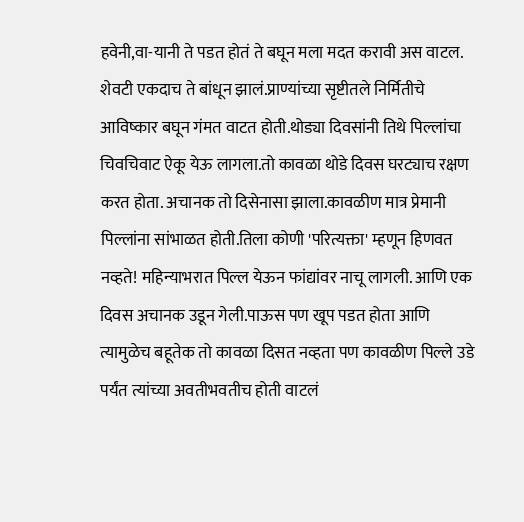हवेनी,वा-यानी ते पडत होतं ते बघून मला मदत करावी अस वाटल. शेवटी एकदाच ते बांधून झालं.प्राण्यांच्या सृष्टीतले निर्मितीचे आविष्कार बघून गंमत वाटत होती.थोड्या दिवसांनी तिथे पिल्लांचा चिवचिवाट ऐकू येऊ लागला.तो कावळा थोडे दिवस घरट्याच रक्षण करत होता. अचानक तो दिसेनासा झाला.कावळीण मात्र प्रेमानी पिल्लांना सांभाळत होती.तिला कोणी 'परित्यक्ता' म्हणून हिणवत नव्हते! महिन्याभरात पिल्ल येऊन फांद्यांवर नाचू लागली. आणि एक दिवस अचानक उडून गेली.पाऊस पण खूप पडत होता आणि त्यामुळेच बहूतेक तो कावळा दिसत नव्हता पण कावळीण पिल्ले उडे पर्यंत त्यांच्या अवतीभवतीच होती वाटलं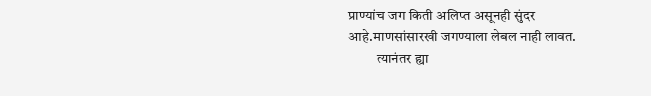प्राण्यांच जग किती अलिप्त असूनही सुंदर आहे.माणसांसारखी जगण्याला लेबल नाही लावत.
          त्यानंतर ह्या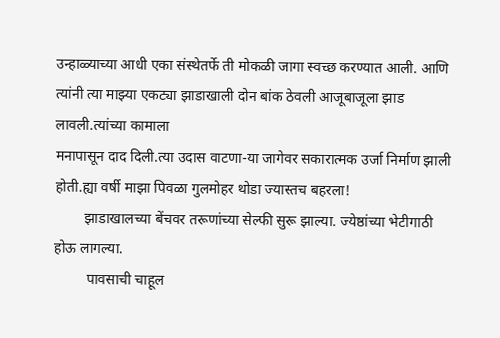उन्हाळ्याच्या आधी एका संस्थेतर्फे ती मोकळी जागा स्वच्छ करण्यात आली. आणि त्यांनी त्या माझ्या एकट्या झाडाखाली दोन बांक ठेवली आजूबाजूला झाड लावली.त्यांच्या कामाला
मनापासून दाद दिली.त्या उदास वाटणा-या जागेवर सकारात्मक उर्जा निर्माण झाली होती.ह्या वर्षी माझा पिवळा गुलमोहर थोडा ज्यास्तच बहरला!
        झाडाखालच्या बेंचवर तरूणांच्या सेल्फी सुरू झाल्या. ज्येष्ठांच्या भेटीगाठी होऊ लागल्या.
         पावसाची चाहूल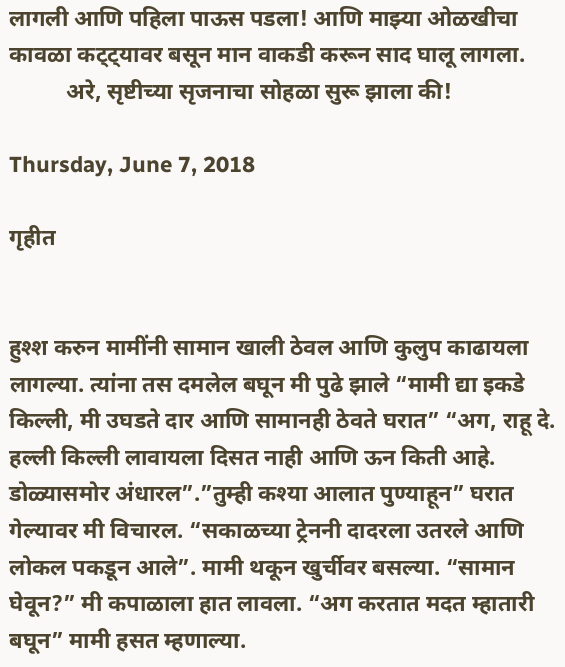लागली आणि पहिला पाऊस पडला! आणि माझ्या ओळखीचा कावळा कट्ट्यावर बसून मान वाकडी करून साद घालू लागला.
          अरे, सृष्टीच्या सृजनाचा सोहळा सुरू झाला की!

Thursday, June 7, 2018

गृहीत


हुश्श करुन मामींनी सामान खाली ठेवल आणि कुलुप काढायला लागल्या. त्यांना तस दमलेल बघून मी पुढे झाले “मामी द्या इकडे किल्ली, मी उघडते दार आणि सामानही ठेवते घरात” “अग, राहू दे. हल्ली किल्ली लावायला दिसत नाही आणि ऊन किती आहे. डोळ्यासमोर अंधारल”.”तुम्ही कश्या आलात पुण्याहून” घरात गेल्यावर मी विचारल. “सकाळच्या ट्रेननी दादरला उतरले आणि लोकल पकडून आले”. मामी थकून खुर्चीवर बसल्या. “सामान घेवून?” मी कपाळाला हात लावला. “अग करतात मदत म्हातारी बघून” मामी हसत म्हणाल्या.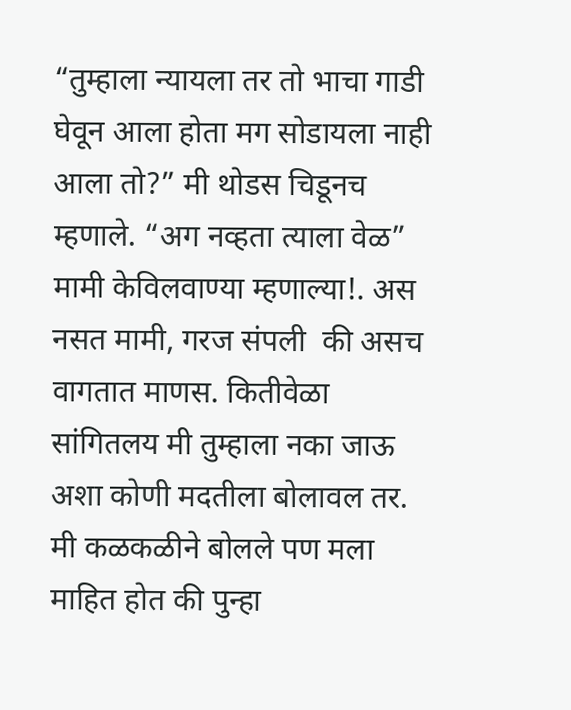“तुम्हाला न्यायला तर तो भाचा गाडी घेवून आला होता मग सोडायला नाही आला तो?” मी थोडस चिडूनच म्हणाले. “अग नव्हता त्याला वेळ” मामी केविलवाण्या म्हणाल्या!. अस नसत मामी, गरज संपली  की असच वागतात माणस. कितीवेळा सांगितलय मी तुम्हाला नका जाऊ अशा कोणी मदतीला बोलावल तर. मी कळकळीने बोलले पण मला माहित होत की पुन्हा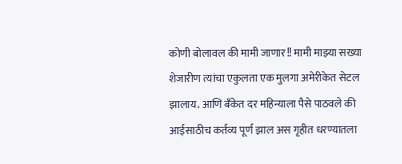कोणी बोलावल की मामी जाणार!! मामी माझ्या सख्या शेजारीण त्यांचा एकुलता एक मुलगा अमेरीकेत सेटल झालाय. आणि बॅंकेत दर महिन्याला पैसे पाठवले की आईसाठीच कर्तव्य पूर्ण झाल अस गृहीत धरण्यातला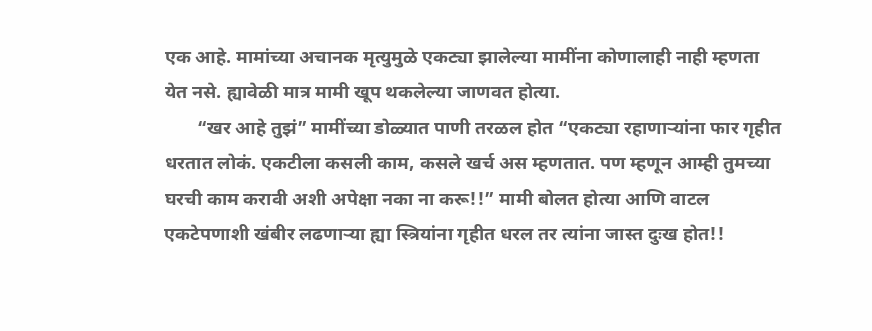एक आहे. मामांच्या अचानक मृत्युमुळे एकट्या झालेल्या मामींना कोणालाही नाही म्हणता येत नसे. ह्यावेळी मात्र मामी खूप थकलेल्या जाणवत होत्या.
       “खर आहे तुझं” मामींच्या डोळ्यात पाणी तरळल होत “एकट्या रहाणाऱ्यांना फार गृहीत धरतात लोकं. एकटीला कसली काम, कसले खर्च अस म्हणतात. पण म्हणून आम्ही तुमच्या घरची काम करावी अशी अपेक्षा नका ना करू!!” मामी बोलत होत्या आणि वाटल एकटेपणाशी खंबीर लढणाऱ्या ह्या स्त्रियांना गृहीत धरल तर त्यांना जास्त दुःख होत!!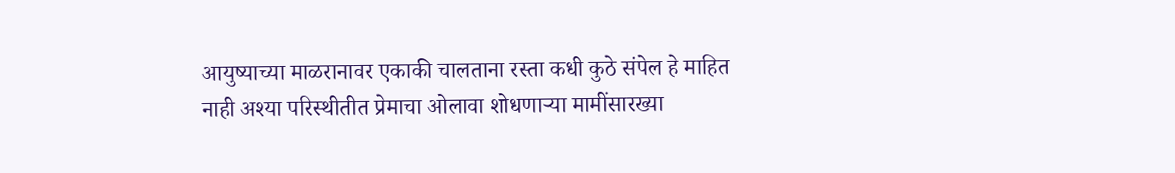आयुष्याच्या माळरानावर एकाकी चालताना रस्ता कधी कुठे संपेल हे माहित नाही अश्या परिस्थीतीत प्रेमाचा ओलावा शोधणाऱ्या मामींसारख्या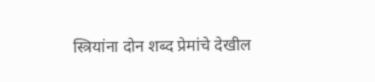स्त्रियांना दोन शब्द प्रेमांचे देखील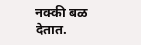नक्की बळ देतात.